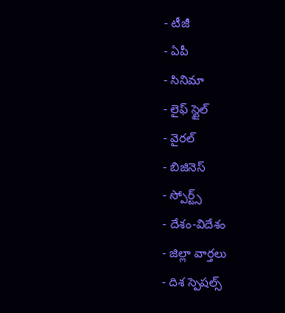- టీజీ
- ఏపీ
- సినిమా
- లైఫ్ స్టైల్
- వైరల్
- బిజినెస్
- స్పోర్ట్స్
- దేశం-విదేశం
- జిల్లా వార్తలు
- దిశ స్పెషల్స్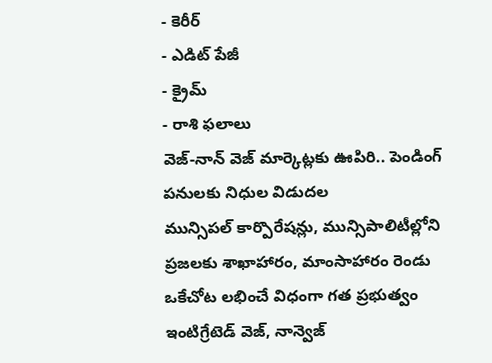- కెరీర్
- ఎడిట్ పేజీ
- క్రైమ్
- రాశి ఫలాలు
వెజ్-నాన్ వెజ్ మార్కెట్లకు ఊపిరి.. పెండింగ్ పనులకు నిధుల విడుదల
మున్సిపల్ కార్పొరేషన్లు, మున్సిపాలిటీల్లోని ప్రజలకు శాఖాహారం, మాంసాహారం రెండు ఒకేచోట లభించే విధంగా గత ప్రభుత్వం ఇంటిగ్రేటెడ్ వెజ్, నాన్వెజ్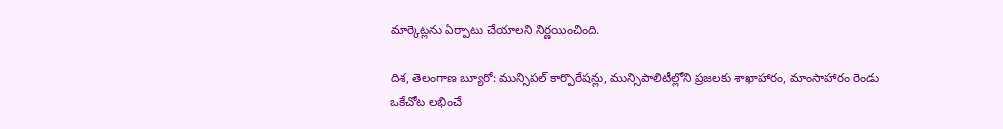మార్కెట్లను ఏర్పాటు చేయాలని నిర్ణయించింది.

దిశ, తెలంగాణ బ్యూరో: మున్సిపల్ కార్పొరేషన్లు, మున్సిపాలిటీల్లోని ప్రజలకు శాఖాహారం, మాంసాహారం రెండు ఒకేచోట లభించే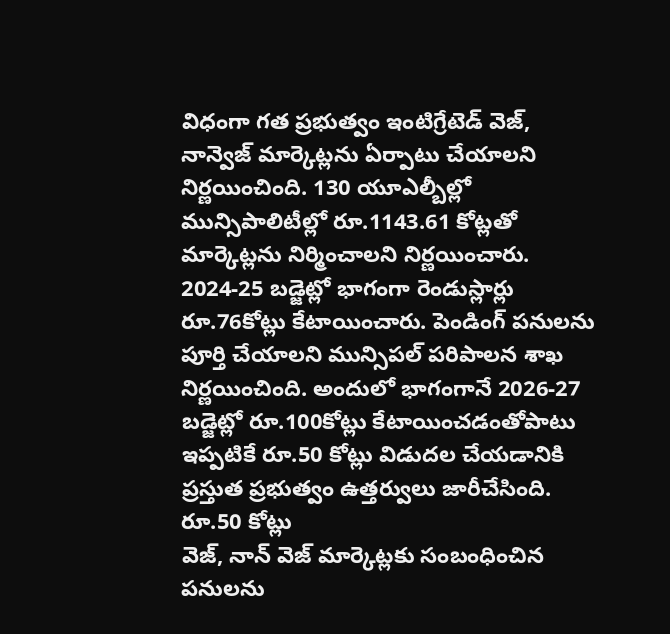విధంగా గత ప్రభుత్వం ఇంటిగ్రేటెడ్ వెజ్, నాన్వెజ్ మార్కెట్లను ఏర్పాటు చేయాలని నిర్ణయించింది. 130 యూఎల్బీల్లో మున్సిపాలిటీల్లో రూ.1143.61 కోట్లతో మార్కెట్లను నిర్మించాలని నిర్ణయించారు. 2024-25 బడ్జెట్లో భాగంగా రెండుస్లార్లు రూ.76కోట్లు కేటాయించారు. పెండింగ్ పనులను పూర్తి చేయాలని మున్సిపల్ పరిపాలన శాఖ నిర్ణయించింది. అందులో భాగంగానే 2026-27 బడ్జెట్లో రూ.100కోట్లు కేటాయించడంతోపాటు ఇప్పటికే రూ.50 కోట్లు విడుదల చేయడానికి ప్రస్తుత ప్రభుత్వం ఉత్తర్వులు జారీచేసింది.
రూ.50 కోట్లు
వెజ్, నాన్ వెజ్ మార్కెట్లకు సంబంధించిన పనులను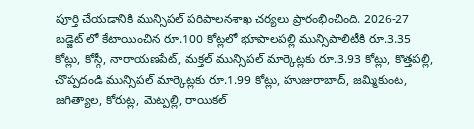పూర్తి చేయడానికి మున్సిపల్ పరిపాలనశాఖ చర్యలు ప్రారంభించింది. 2026-27 బడ్జెట్ లో కేటాయించిన రూ.100 కోట్లలో భూపాలపల్లి మున్సిపాలిటీకి రూ.3.35 కోట్లు, కోస్గీ, నారాయణపేట్, మక్తల్ మున్సిపల్ మార్కెట్లకు రూ.3.93 కోట్లు, కొత్తపల్లి, చొప్పదండి మున్సిపల్ మార్కెట్లకు రూ.1.99 కోట్లు, హుజురాబాద్, జమ్మికుంట, జగిత్యాల, కోరుట్ల, మెట్పల్లి, రాయికల్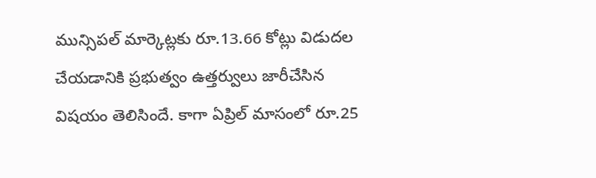మున్సిపల్ మార్కెట్లకు రూ.13.66 కోట్లు విడుదల చేయడానికి ప్రభుత్వం ఉత్తర్వులు జారీచేసిన విషయం తెలిసిందే. కాగా ఏప్రిల్ మాసంలో రూ.25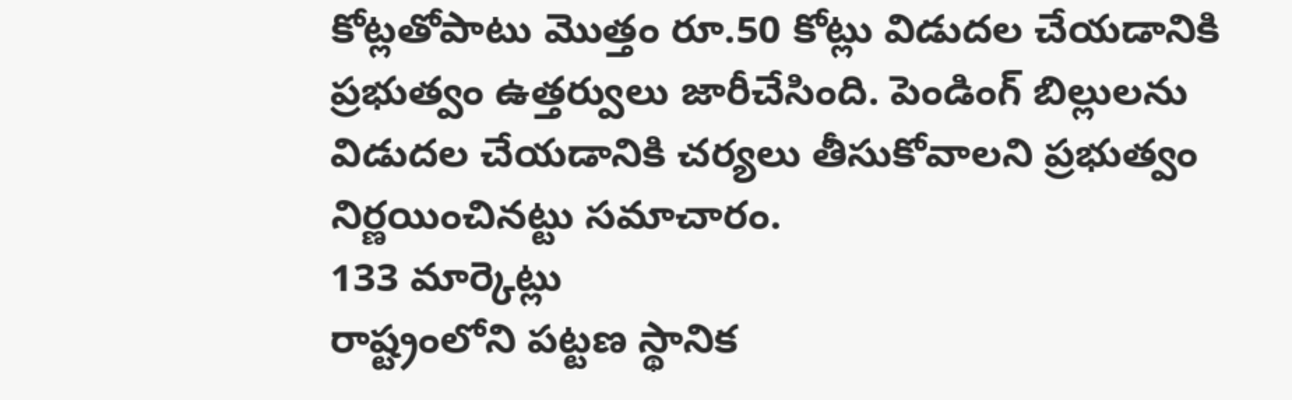కోట్లతోపాటు మొత్తం రూ.50 కోట్లు విడుదల చేయడానికి ప్రభుత్వం ఉత్తర్వులు జారీచేసింది. పెండింగ్ బిల్లులను విడుదల చేయడానికి చర్యలు తీసుకోవాలని ప్రభుత్వం నిర్ణయించినట్టు సమాచారం.
133 మార్కెట్లు
రాష్ట్రంలోని పట్టణ స్థానిక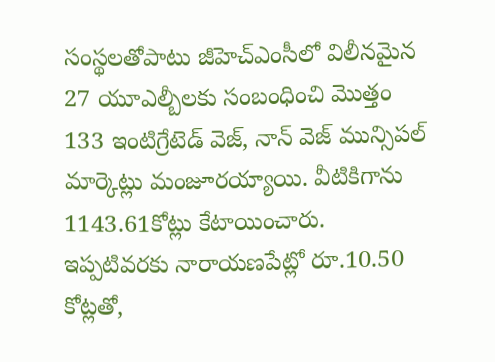సంస్థలతోపాటు జీహెచ్ఎంసీలో విలీనమైన 27 యూఎల్బీలకు సంబంధించి మొత్తం 133 ఇంటిగ్రేటెడ్ వెజ్, నాన్ వెజ్ మున్సిపల్ మార్కెట్లు మంజూరయ్యాయి. వీటికిగాను 1143.61కోట్లు కేటాయించారు. ఇప్పటివరకు నారాయణపేట్లో రూ.10.50 కోట్లతో,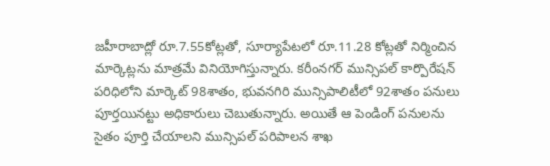జహీరాబాద్లో రూ.7.55కోట్లతో, సూర్యాపేటలో రూ.11.28 కోట్లతో నిర్మించిన మార్కెట్లను మాత్రమే వినియోగిస్తున్నారు. కరీంనగర్ మున్సిపల్ కార్పొరేషన్ పరిధిలోని మార్కెట్ 98శాతం, భువనగిరి మున్సిపాలిటీలో 92శాతం పనులు పూర్తయినట్టు అధికారులు చెబుతున్నారు. అయితే ఆ పెండింగ్ పనులను సైతం పూర్తి చేయాలని మున్సిపల్ పరిపాలన శాఖ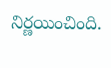నిర్ణయించింది.